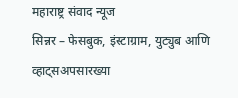महाराष्ट्र संवाद न्यूज
सिन्नर – फेसबुक, इंस्टाग्राम, युट्युब आणि व्हाट्सअपसारख्या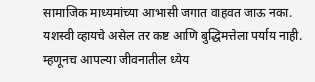सामाजिक माध्यमांच्या आभासी जगात वाहवत जाऊ नका. यशस्वी व्हायचे असेल तर कष्ट आणि बुद्धिमत्तेला पर्याय नाही. म्हणूनच आपल्या जीवनातील ध्येय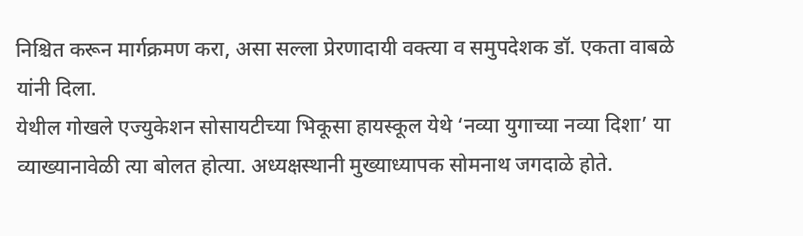निश्चित करून मार्गक्रमण करा, असा सल्ला प्रेरणादायी वक्त्या व समुपदेशक डॉ. एकता वाबळे यांनी दिला.
येथील गोखले एज्युकेशन सोसायटीच्या भिकूसा हायस्कूल येथे ‘नव्या युगाच्या नव्या दिशा’ या व्याख्यानावेळी त्या बोलत होत्या. अध्यक्षस्थानी मुख्याध्यापक सोमनाथ जगदाळे होते.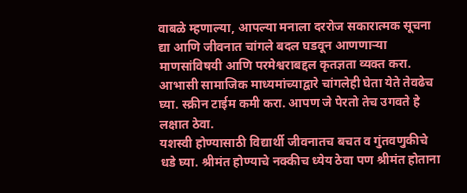वाबळे म्हणाल्या, आपल्या मनाला दररोज सकारात्मक सूचना द्या आणि जीवनात चांगले बदल घडवून आणणाऱ्या माणसांविषयी आणि परमेश्वराबद्दल कृतज्ञता व्यक्त करा. आभासी सामाजिक माध्यमांच्याद्वारे चांगलेही घेता येते तेवढेच घ्या. स्क्रीन टाईम कमी करा. आपण जे पेरतो तेच उगवते हे लक्षात ठेवा.
यशस्वी होण्यासाठी विद्यार्थी जीवनातच बचत व गुंतवणुकीचे धडे घ्या. श्रीमंत होण्याचे नक्कीच ध्येय ठेवा पण श्रीमंत होताना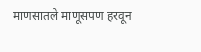माणसातले माणूसपण हरवून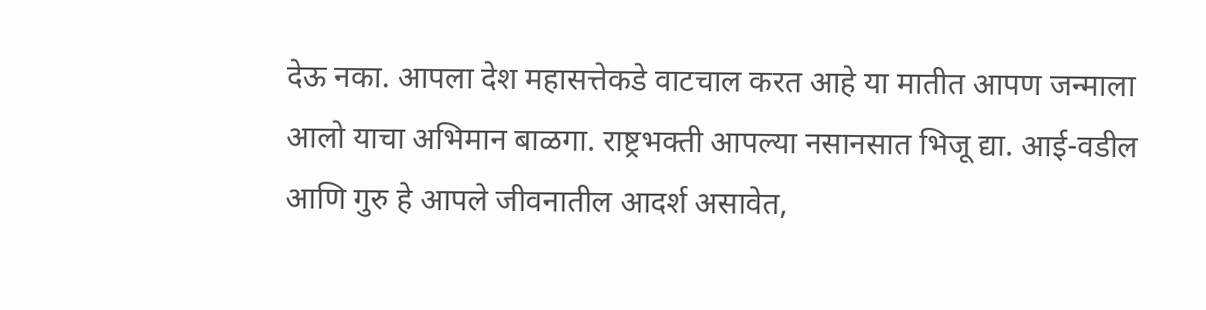देऊ नका. आपला देश महासत्तेकडे वाटचाल करत आहे या मातीत आपण जन्माला आलो याचा अभिमान बाळगा. राष्ट्रभक्ती आपल्या नसानसात भिजू द्या. आई-वडील आणि गुरु हे आपले जीवनातील आदर्श असावेत,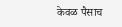केवळ पैसाच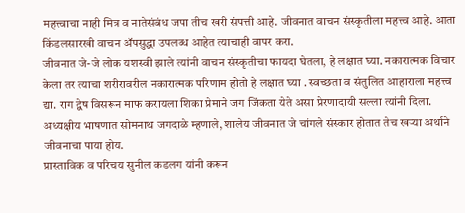महत्त्वाचा नाही मित्र व नातेसंबंध जपा तीच खरी संपत्ती आहे. जीवनात वाचन संस्कृतीला महत्त्व आहे. आता किंडलसारखी वाचन ॲपसुद्धा उपलब्ध आहेत त्याचाही वापर करा.
जीवनात जे-जे लोक यशस्वी झाले त्यांनी वाचन संस्कृतीचा फायदा घेतला, हे लक्षात घ्या. नकारात्मक विचार केला तर त्याचा शरीरावरील नकारात्मक परिणाम होतो हे लक्षात घ्या . स्वच्छता व संतुलित आहाराला महत्त्व द्या. राग द्वेष विसरून माफ करायला शिका प्रेमाने जग जिंकता येते असा प्रेरणादायी सल्ला त्यांनी दिला.
अध्यक्षीय भाषणात सोमनाथ जगदाळे म्हणाले, शालेय जीवनात जे चांगले संस्कार होतात तेच खऱ्या अर्थाने जीवनाचा पाया होय.
प्रास्ताविक व परिचय सुनील कडलग यांनी करून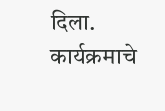दिला. कार्यक्रमाचे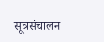सूत्रसंचालन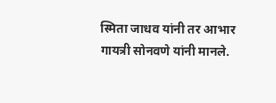स्मिता जाधव यांनी तर आभार गायत्री सोनवणे यांनी मानले.